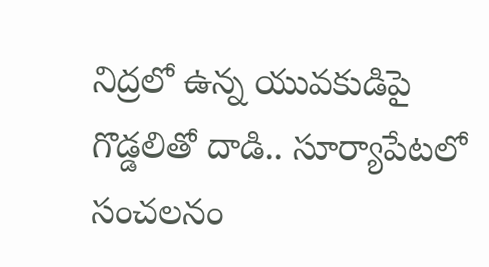నిద్రలో ఉన్న యువకుడిపై గొడ్డలితో దాడి.. సూర్యాపేటలో సంచలనం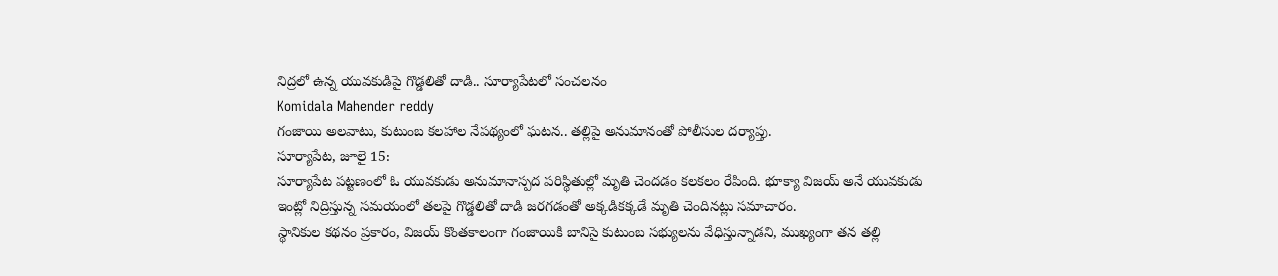నిద్రలో ఉన్న యువకుడిపై గొడ్డలితో దాడి.. సూర్యాపేటలో సంచలనం
Komidala Mahender reddy
గంజాయి అలవాటు, కుటుంబ కలహాల నేపథ్యంలో ఘటన.. తల్లిపై అనుమానంతో పోలీసుల దర్యాప్తు.
సూర్యాపేట, జూలై 15:
సూర్యాపేట పట్టణంలో ఓ యువకుడు అనుమానాస్పద పరిస్థితుల్లో మృతి చెందడం కలకలం రేపింది. భూక్యా విజయ్ అనే యువకుడు ఇంట్లో నిద్రిస్తున్న సమయంలో తలపై గొడ్డలితో దాడి జరగడంతో అక్కడికక్కడే మృతి చెందినట్లు సమాచారం.
స్థానికుల కథనం ప్రకారం, విజయ్ కొంతకాలంగా గంజాయికి బానిసై కుటుంబ సభ్యులను వేధిస్తున్నాడని, ముఖ్యంగా తన తల్లి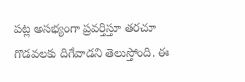పట్ల అసభ్యంగా ప్రవర్తిస్తూ తరచూ గొడవలకు దిగేవాడని తెలుస్తోంది. ఈ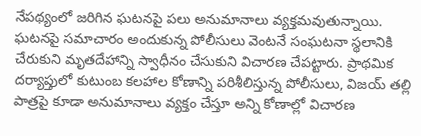నేపథ్యంలో జరిగిన ఘటనపై పలు అనుమానాలు వ్యక్తమవుతున్నాయి.
ఘటనపై సమాచారం అందుకున్న పోలీసులు వెంటనే సంఘటనా స్థలానికి చేరుకుని మృతదేహాన్ని స్వాధీనం చేసుకుని విచారణ చేపట్టారు. ప్రాథమిక దర్యాప్తులో కుటుంబ కలహాల కోణాన్ని పరిశీలిస్తున్న పోలీసులు, విజయ్ తల్లి పాత్రపై కూడా అనుమానాలు వ్యక్తం చేస్తూ అన్ని కోణాల్లో విచారణ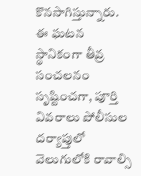కొనసాగిస్తున్నారు.
ఈ ఘటన స్థానికంగా తీవ్ర సంచలనం సృష్టించగా, పూర్తి వివరాలు పోలీసుల దర్యాప్తులో వెలుగులోకి రావాల్సి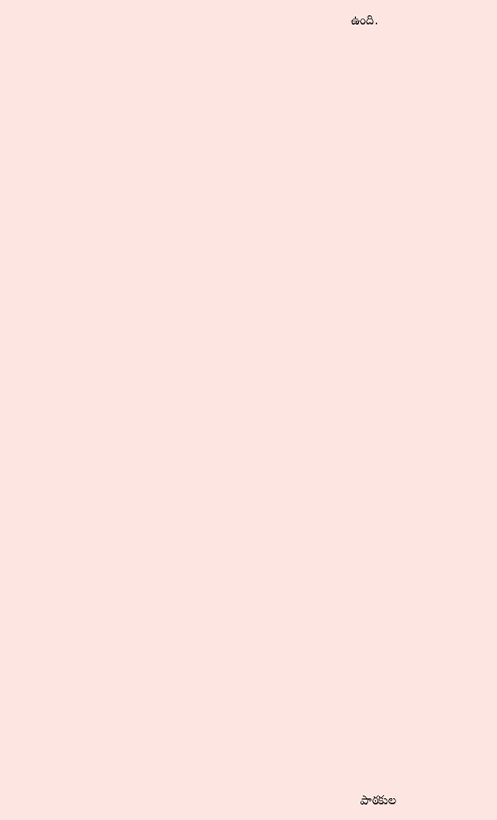ఉంది.

















































పాఠకుల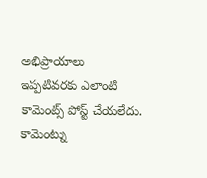అభిప్రాయాలు
ఇప్పటివరకు ఎలాంటి కామెంట్స్ పోస్ట్ చేయలేదు.
కామెంట్ను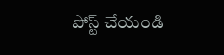పోస్ట్ చేయండి